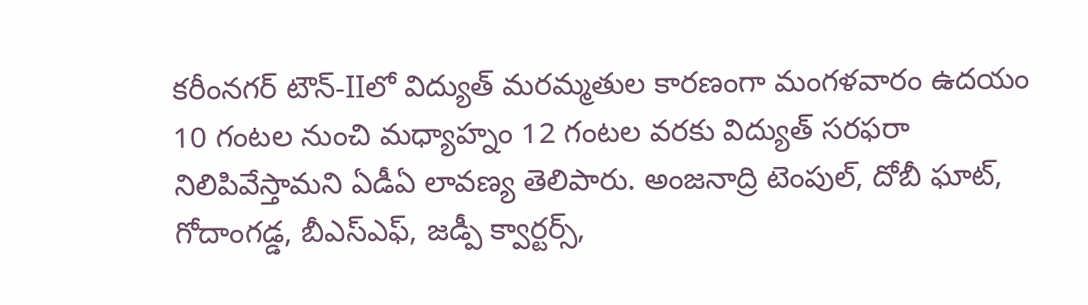కరీంనగర్ టౌన్-IIలో విద్యుత్ మరమ్మతుల కారణంగా మంగళవారం ఉదయం 10 గంటల నుంచి మధ్యాహ్నం 12 గంటల వరకు విద్యుత్ సరఫరా నిలిపివేస్తామని ఏడీఏ లావణ్య తెలిపారు. అంజనాద్రి టెంపుల్, దోబీ ఘాట్, గోదాంగడ్డ, బీఎస్ఎఫ్, జడ్పీ క్వార్టర్స్,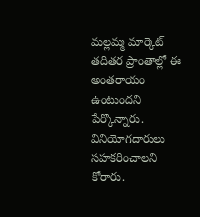మల్లమ్మ మార్కెట్ తదితర ప్రాంతాల్లో ఈ అంతరాయం ఉంటుందని పేర్కొన్నారు. వినియోగదారులు సహకరించాలని కోరారు.